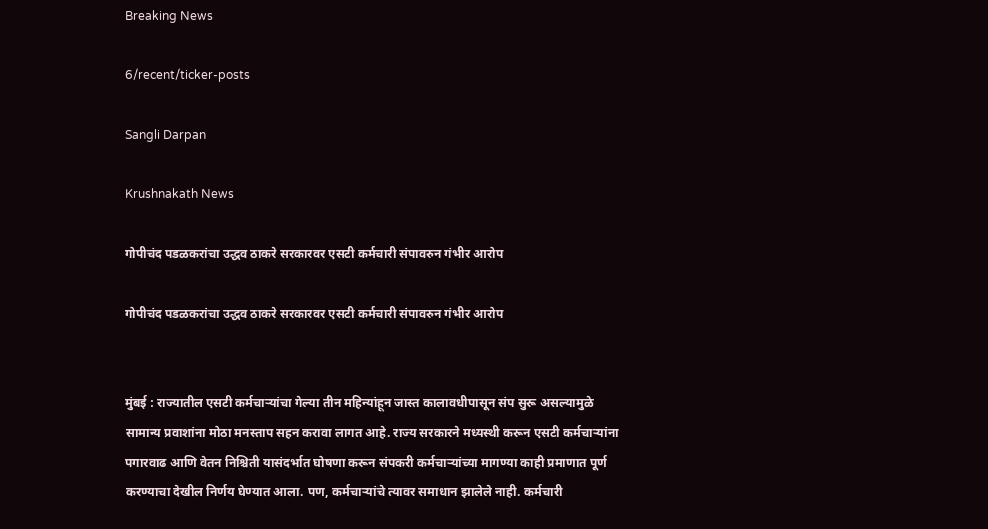Breaking News

6/recent/ticker-posts

Sangli Darpan

Krushnakath News

गोपीचंद पडळकरांचा उद्धव ठाकरे सरकारवर एसटी कर्मचारी संपावरुन गंभीर आरोप

गोपीचंद पडळकरांचा उद्धव ठाकरे सरकारवर एसटी कर्मचारी संपावरुन गंभीर आरोप


मुंबई : राज्यातील एसटी कर्मचाऱ्यांचा गेल्या तीन महिन्यांहून जास्त कालावधीपासून संप सुरू असल्यामुळे सामान्य प्रवाशांना मोठा मनस्ताप सहन करावा लागत आहे. राज्य सरकारने मध्यस्थी करून एसटी कर्मचाऱ्यांना पगारवाढ आणि वेतन निश्चिती यासंदर्भात घोषणा करून संपकरी कर्मचाऱ्यांच्या मागण्या काही प्रमाणात पूर्ण करण्याचा देखील निर्णय घेण्यात आला. पण, कर्मचाऱ्यांचे त्यावर समाधान झालेले नाही. कर्मचारी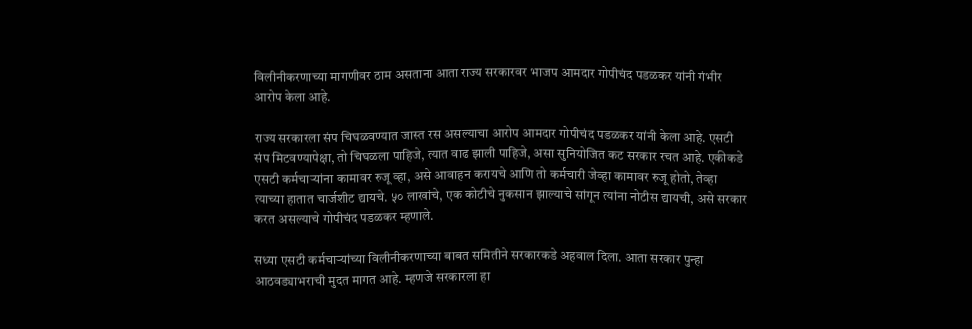विलीनीकरणाच्या मागणीवर ठाम असताना आता राज्य सरकारवर भाजप आमदार गोपीचंद पडळकर यांनी गंभीर आरोप केला आहे.

राज्य सरकारला संप चिघळवण्यात जास्त रस असल्याचा आरोप आमदार गोपीचंद पडळकर यांनी केला आहे. एसटी संप मिटवण्यापेक्षा, तो चिघळला पाहिजे, त्यात वाढ झाली पाहिजे, असा सुनियोजित कट सरकार रचत आहे. एकीकडे एसटी कर्मचाऱ्यांना कामावर रुजू व्हा, असे आवाहन करायचे आणि तो कर्मचारी जेव्हा कामावर रुजू होतो, तेव्हा त्याच्या हातात चार्जशीट द्यायचे. ५० लाखांचे, एक कोटीचे नुकसान झाल्याचे सांगून त्यांना नोटीस द्यायची, असे सरकार करत असल्याचे गोपीचंद पडळकर म्हणाले.

सध्या एसटी कर्मचाऱ्यांच्या विलीनीकरणाच्या बाबत समितीने सरकारकडे अहवाल दिला. आता सरकार पुन्हा आठवड्याभराची मुदत मागत आहे. म्हणजे सरकारला हा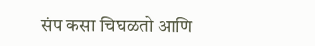संप कसा चिघळतो आणि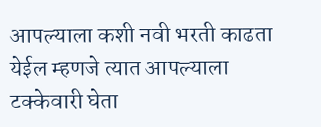आपल्याला कशी नवी भरती काढता येईल म्हणजे त्यात आपल्याला टक्केवारी घेता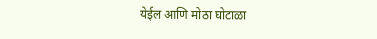येईल आणि मोठा घोटाळा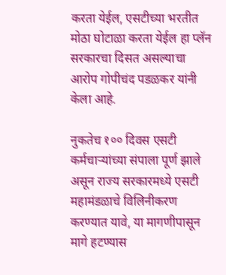करता येईल, एसटीच्या भरतीत मोठा घोटाळा करता येईल हा प्लॅन सरकारचा दिसत असल्याचा आरोप गोपीचंद पडळकर यांनी केला आहे.

नुकतेच १०० दिवस एसटी कर्मचाऱ्यांच्या संपाला पूर्ण झाले असून राज्य सरकारमध्ये एसटी महामंडळाचे विलिनीकरण करण्यात यावे, या मागणीपासून मागे हटण्यास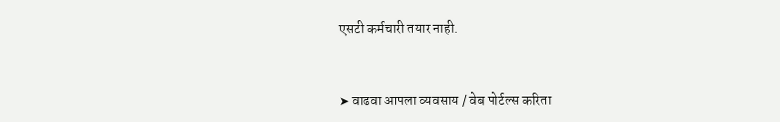एसटी कर्मचारी तयार नाही.


➤ वाढवा आपला व्यवसाय / वेब पोर्टल्स करिता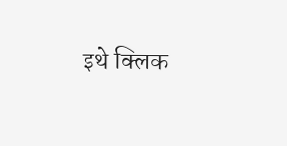इथे क्लिक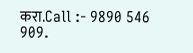करा.Call :- 9890 546 909.